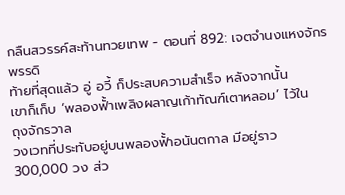กลืนสวรรค์สะท้านทวยเทพ - ตอนที่ 892: เจตจํานงแหงจักรพรรดิ
ท้ายที่สุดแล้ว อู่ อวี้ ก็ประสบความสำเร็จ หลังจากนั้น
เขาก็เก็บ ‘พลองฟั้าเพลิงผลาญเก้าทัณฑ์เตาหลอม’ ไว้ใน
ถุงจักรวาล
วงเวทที่ประทับอยู่บนพลองฟั้าอนันตกาล มีอยู่ราว
300,000 วง ส่ว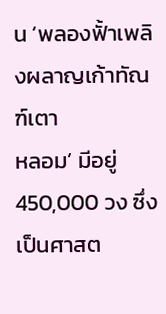น ‘พลองฟั้าเพลิงผลาญเก้าทัณฑ์เตา
หลอม’ มีอยู่ 450,000 วง ซึ่งเป็นศาสต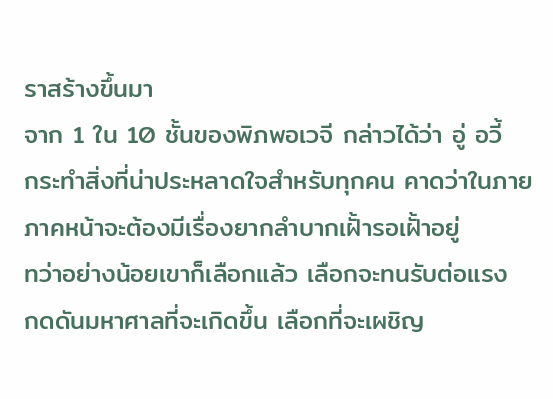ราสร้างขึ้นมา
จาก 1 ใน 10 ชั้นของพิภพอเวจี กล่าวได้ว่า อู่ อวี้
กระทำสิ่งที่น่าประหลาดใจสำหรับทุกคน คาดว่าในภาย
ภาคหน้าจะต้องมีเรื่องยากลำบากเฝั้ารอเฝั้าอยู่
ทว่าอย่างน้อยเขาก็เลือกแล้ว เลือกจะทนรับต่อแรง
กดดันมหาศาลที่จะเกิดขึ้น เลือกที่จะเผชิญ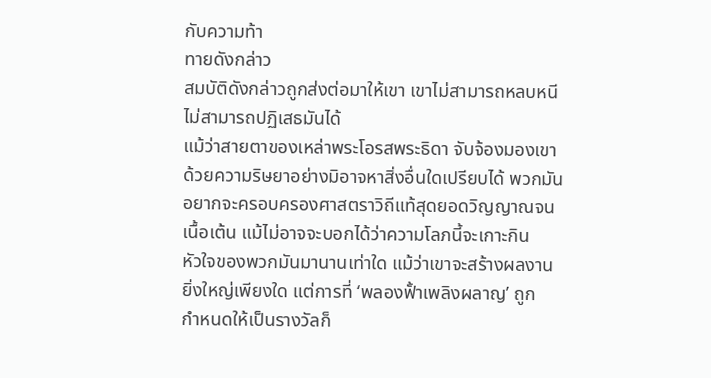กับความท้า
ทายดังกล่าว
สมบัติดังกล่าวถูกส่งต่อมาให้เขา เขาไม่สามารถหลบหนี
ไม่สามารถปฏิเสธมันได้
แม้ว่าสายตาของเหล่าพระโอรสพระธิดา จับจ้องมองเขา
ด้วยความริษยาอย่างมิอาจหาสิ่งอื่นใดเปรียบได้ พวกมัน
อยากจะครอบครองศาสตราวิถีแท้สุดยอดวิญญาณจน
เนื้อเต้น แม้ไม่อาจจะบอกได้ว่าความโลภนี้จะเกาะกิน
หัวใจของพวกมันมานานเท่าใด แม้ว่าเขาจะสร้างผลงาน
ยิ่งใหญ่เพียงใด แต่การที่ ‘พลองฟั้าเพลิงผลาญ’ ถูก
กำหนดให้เป็นรางวัลก็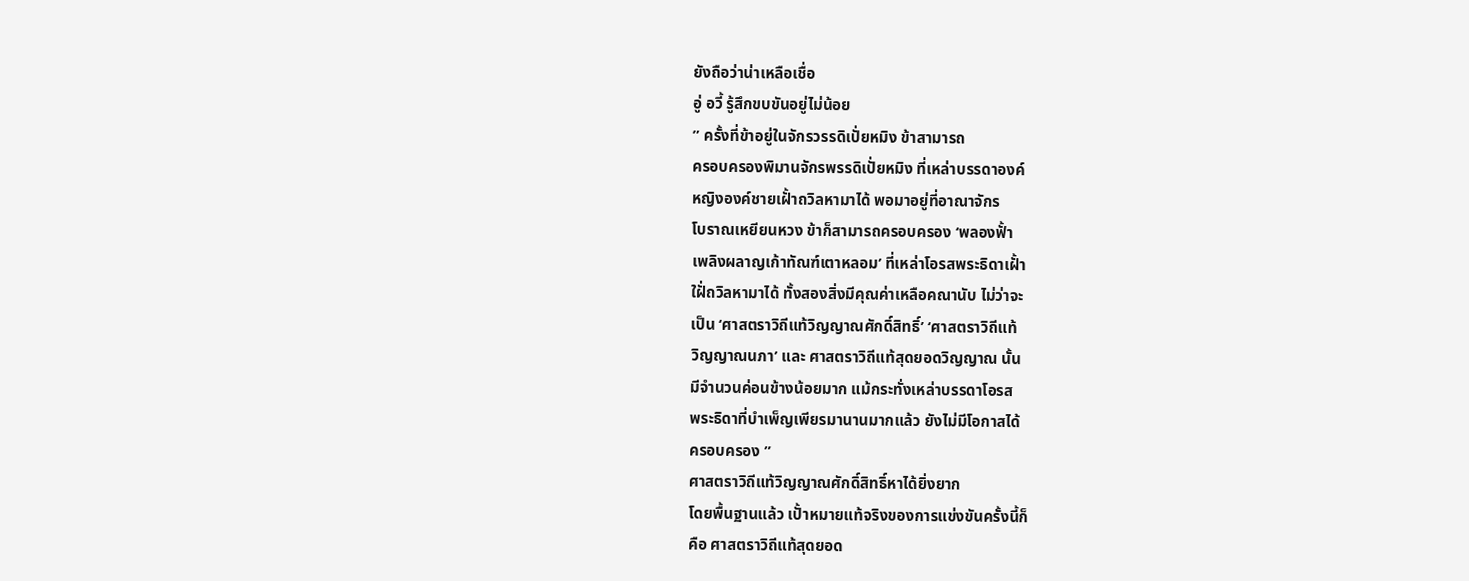ยังถือว่าน่าเหลือเชื่อ
อู่ อวี้ รู้สึกขบขันอยู่ไม่น้อย
” ครั้งที่ข้าอยู่ในจักรวรรดิเปั่ยหมิง ข้าสามารถ
ครอบครองพิมานจักรพรรดิเปั่ยหมิง ที่เหล่าบรรดาองค์
หญิงองค์ชายเฝั้าถวิลหามาได้ พอมาอยู่ที่อาณาจักร
โบราณเหยียนหวง ข้าก็สามารถครอบครอง ‘พลองฟั้า
เพลิงผลาญเก้าทัณฑ์เตาหลอม’ ที่เหล่าโอรสพระธิดาเฝั้า
ใฝั่ถวิลหามาได้ ทั้งสองสิ่งมีคุณค่าเหลือคณานับ ไม่ว่าจะ
เป็น ‘ศาสตราวิถีแท้วิญญาณศักดิ์สิทธิ์’ ‘ศาสตราวิถีแท้
วิญญาณนภา’ และ ศาสตราวิถีแท้สุดยอดวิญญาณ นั้น
มีจำนวนค่อนข้างน้อยมาก แม้กระทั่งเหล่าบรรดาโอรส
พระธิดาที่บำเพ็ญเพียรมานานมากแล้ว ยังไม่มีโอกาสได้
ครอบครอง ”
ศาสตราวิถีแท้วิญญาณศักดิ์สิทธิ์หาได้ยิ่งยาก
โดยพื้นฐานแล้ว เปั้าหมายแท้จริงของการแข่งขันครั้งนี้ก็
คือ ศาสตราวิถีแท้สุดยอด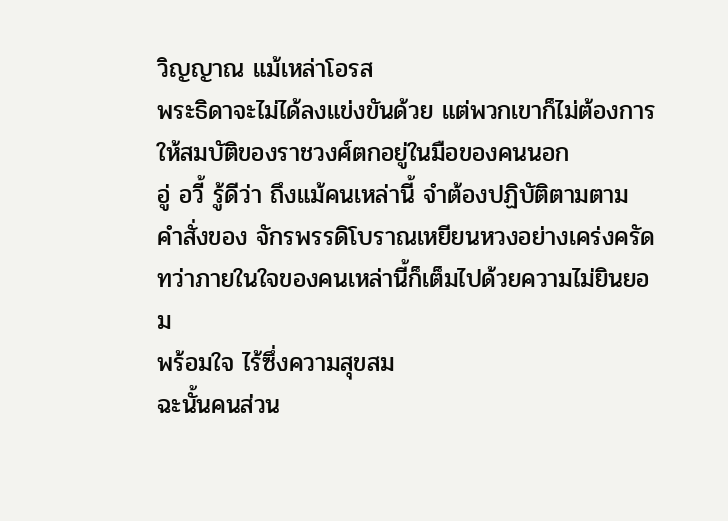วิญญาณ แม้เหล่าโอรส
พระธิดาจะไม่ได้ลงแข่งขันด้วย แต่พวกเขาก็ไม่ต้องการ
ให้สมบัติของราชวงศ์ตกอยู่ในมือของคนนอก
อู่ อวี้ รู้ดีว่า ถึงแม้คนเหล่านี้ จำต้องปฏิบัติตามตาม
คำสั่งของ จักรพรรดิโบราณเหยียนหวงอย่างเคร่งครัด
ทว่าภายในใจของคนเหล่านี้ก็เต็มไปด้วยความไม่ยินยอม
พร้อมใจ ไร้ซึ่งความสุขสม
ฉะนั้นคนส่วน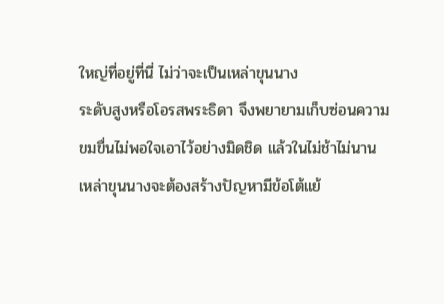ใหญ่ที่อยู่ที่นี่ ไม่ว่าจะเป็นเหล่าขุนนาง
ระดับสูงหรือโอรสพระธิดา จึงพยายามเก็บซ่อนความ
ขมขื่นไม่พอใจเอาไว้อย่างมิดชิด แล้วในไม่ช้าไม่นาน
เหล่าขุนนางจะต้องสร้างปัญหามีข้อโต้แย้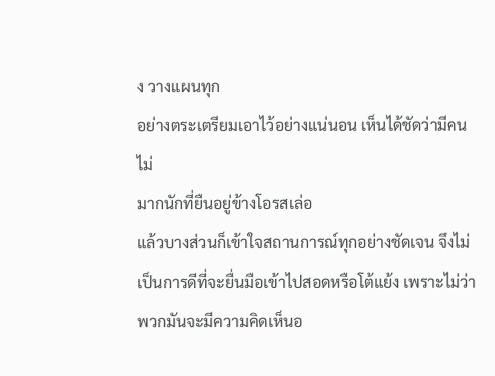ง วางแผนทุก
อย่างตระเตรียมเอาไว้อย่างแน่นอน เห็นได้ชัดว่ามีคนไม่
มากนักที่ยืนอยู่ข้างโอรสเล่อ
แล้วบางส่วนก็เข้าใจสถานการณ์ทุกอย่างชัดเจน จึงไม่
เป็นการดีที่จะยื่นมือเข้าไปสอดหรือโต้แย้ง เพราะไม่ว่า
พวกมันจะมีความคิดเห็นอ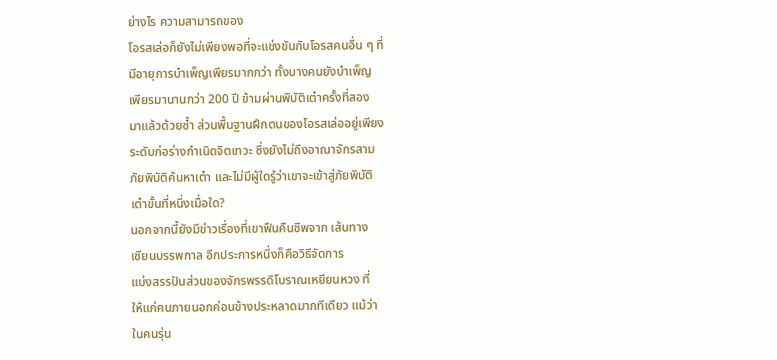ย่างไร ความสามารถของ
โอรสเล่อก็ยังไม่เพียงพอที่จะแข่งขันกับโอรสคนอื่น ๆ ที่
มีอายุการบำเพ็ญเพียรมากกว่า ทั้งบางคนยังบำเพ็ญ
เพียรมานานกว่า 200 ปี ข้ามผ่านพิบัติเต๋าครั้งที่สอง
มาแล้วด้วยซ้ำ ส่วนพื้นฐานฝึกตนของโอรสเล่ออยู่เพียง
ระดับก่อร่างกำเนิดจิตเทวะ ซึ่งยังไม่ถึงอาณาจักรสาม
ภัยพิบัติค้นหาเต๋า และไม่มีผู้ใดรู้ว่าเขาจะเข้าสู่ภัยพิบัติ
เต๋าขั้นที่หนึ่งเมื่อใด?
นอกจากนี้ยังมีข่าวเรื่องที่เขาฟืนคืนชีพจาก เส้นทาง
เซียนบรรพกาล อีกประการหนึ่งก็คือวิธีจัดการ
แบ่งสรรปันส่วนของจักรพรรดิโบราณเหยียนหวง ที่
ให้แก่คนภายนอกค่อนข้างประหลาดมากทีเดียว แม้ว่า
ในคนรุ่น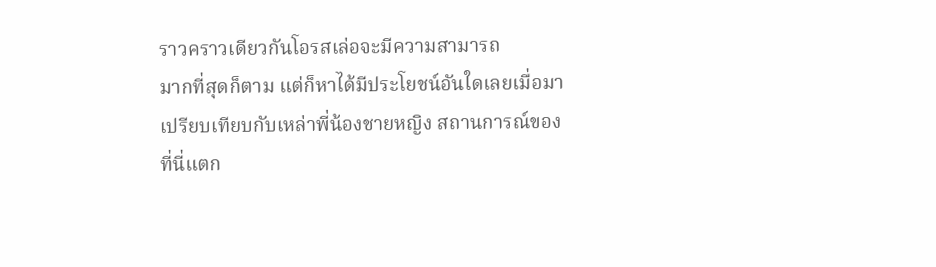ราวคราวเดียวกันโอรสเล่อจะมีความสามารถ
มากที่สุดก็ตาม แต่ก็หาได้มีประโยชน์อันใดเลยเมื่อมา
เปรียบเทียบกับเหล่าพี่น้องชายหญิง สถานการณ์ของ
ที่นี่แตก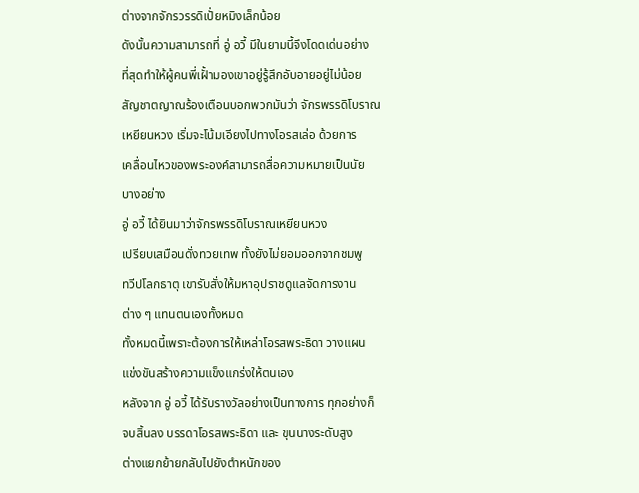ต่างจากจักรวรรดิเปั่ยหมิงเล็กน้อย
ดังนั้นความสามารถที่ อู่ อวี้ มีในยามนี้จึงโดดเด่นอย่าง
ที่สุดทำให้ผู้คนพี่เฝั้ามองเขาอยู่รู้สึกอับอายอยู่ไม่น้อย
สัญชาตญาณร้องเตือนบอกพวกมันว่า จักรพรรดิโบราณ
เหยียนหวง เริ่มจะโน้มเอียงไปทางโอรสเล่อ ด้วยการ
เคลื่อนไหวของพระองค์สามารถสื่อความหมายเป็นนัย
บางอย่าง
อู่ อวี้ ได้ยินมาว่าจักรพรรดิโบราณเหยียนหวง
เปรียบเสมือนดั่งทวยเทพ ทั้งยังไม่ยอมออกจากชมพู
ทวีปโลกธาตุ เขารับสั่งให้มหาอุปราชดูแลจัดการงาน
ต่าง ๆ แทนตนเองทั้งหมด
ทั้งหมดนี้เพราะต้องการให้เหล่าโอรสพระธิดา วางแผน
แข่งขันสร้างความแข็งแกร่งให้ตนเอง
หลังจาก อู่ อวี้ ได้รับรางวัลอย่างเป็นทางการ ทุกอย่างก็
จบสิ้นลง บรรดาโอรสพระธิดา และ ขุนนางระดับสูง
ต่างแยกย้ายกลับไปยังตำหนักของ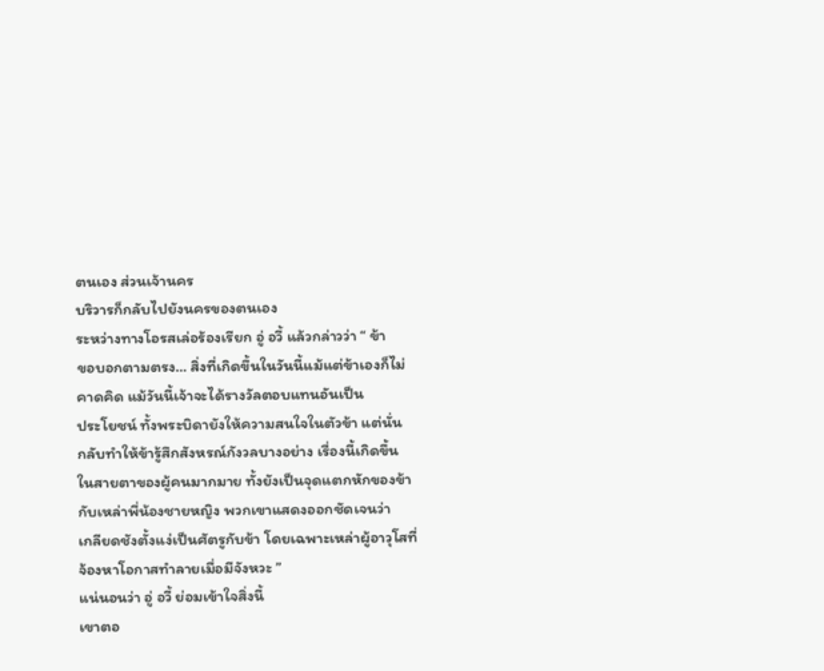ตนเอง ส่วนเจ้านคร
บริวารก็กลับไปยังนครของตนเอง
ระหว่างทางโอรสเล่อร้องเรียก อู่ อวี้ แล้วกล่าวว่า “ ข้า
ขอบอกตามตรง… สิ่งที่เกิดขึ้นในวันนี้แม้แต่ข้าเองก็ไม่
คาดคิด แม้วันนี้เจ้าจะได้รางวัลตอบแทนอันเป็น
ประโยชน์ ทั้งพระบิดายังให้ความสนใจในตัวข้า แต่นั่น
กลับทำให้ข้ารู้สึกสังหรณ์กังวลบางอย่าง เรื่องนี้เกิดขึ้น
ในสายตาของผู้คนมากมาย ทั้งยังเป็นจุดแตกหักของข้า
กับเหล่าพี่น้องชายหญิง พวกเขาแสดงออกชัดเจนว่า
เกลียดชังตั้งแง่เป็นศัตรูกับข้า โดยเฉพาะเหล่าผู้อาวุโสที่
จ้องหาโอกาสทำลายเมื่อมีจังหวะ ”
แน่นอนว่า อู่ อวี้ ย่อมเข้าใจสิ่งนี้
เขาตอ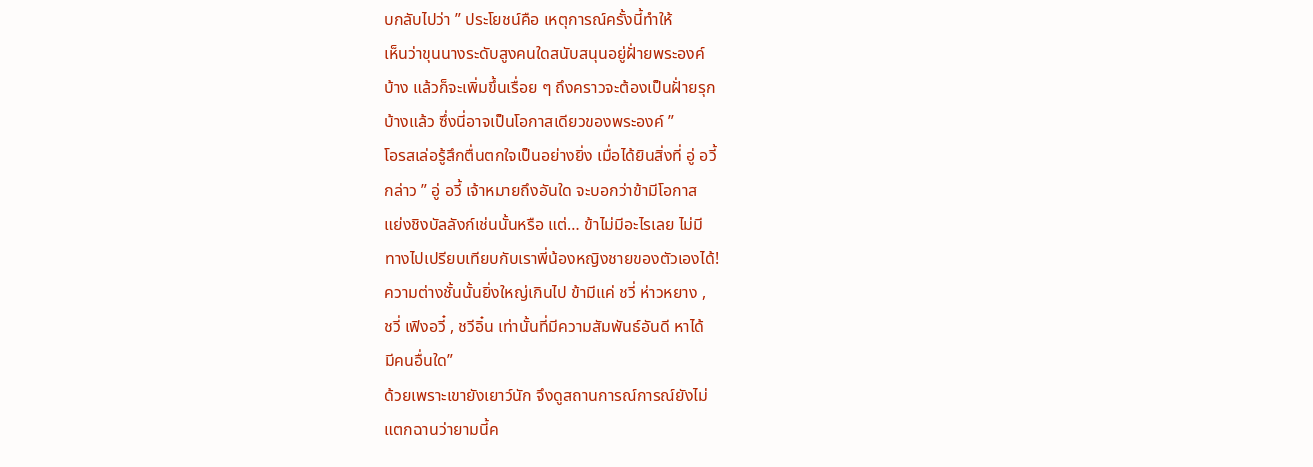บกลับไปว่า ” ประโยชน์คือ เหตุการณ์ครั้งนี้ทำให้
เห็นว่าขุนนางระดับสูงคนใดสนับสนุนอยู่ฝั่ายพระองค์
บ้าง แล้วก็จะเพิ่มขึ้นเรื่อย ๆ ถึงคราวจะต้องเป็นฝั่ายรุก
บ้างแล้ว ซึ่งนี่อาจเป็นโอกาสเดียวของพระองค์ ”
โอรสเล่อรู้สึกตื่นตกใจเป็นอย่างยิ่ง เมื่อได้ยินสิ่งที่ อู่ อวี้
กล่าว ” อู่ อวี้ เจ้าหมายถึงอันใด จะบอกว่าข้ามีโอกาส
แย่งชิงบัลลังก์เช่นนั้นหรือ แต่… ข้าไม่มีอะไรเลย ไม่มี
ทางไปเปรียบเทียบกับเราพี่น้องหญิงชายของตัวเองได้!
ความต่างชั้นนั้นยิ่งใหญ่เกินไป ข้ามีแค่ ชวี่ ห่าวหยาง ,
ชวี่ เฟิงอวี๋ , ชวีอิ๋น เท่านั้นที่มีความสัมพันธ์อันดี หาได้
มีคนอื่นใด”
ด้วยเพราะเขายังเยาว์นัก จึงดูสถานการณ์การณ์ยังไม่
แตกฉานว่ายามนี้ค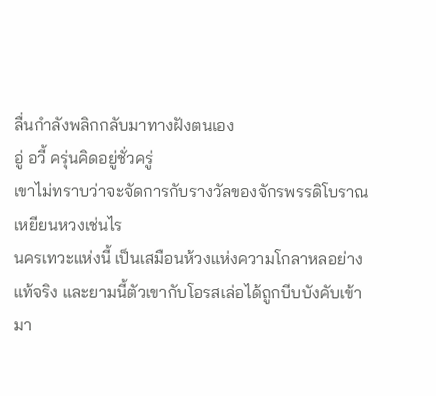ลื่นกำลังพลิกกลับมาทางฝังตนเอง
อู่ อวี้ ครุ่นคิดอยู่ชั่วครู่
เขาไม่ทราบว่าจะจัดการกับรางวัลของจักรพรรดิโบราณ
เหยียนหวงเช่นไร
นครเทวะแห่งนี้ เป็นเสมือนห้วงแห่งความโกลาหลอย่าง
แท้จริง และยามนี้ตัวเขากับโอรสเล่อได้ถูกบีบบังคับเข้า
มา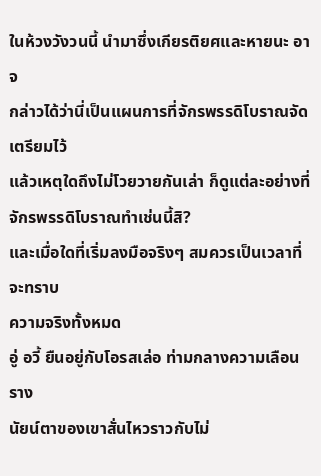ในห้วงวังวนนี้ นำมาซึ่งเกียรติยศและหายนะ อาจ
กล่าวได้ว่านี่เป็นแผนการที่จักรพรรดิโบราณจัดเตรียมไว้
แล้วเหตุใดถึงไม่โวยวายกันเล่า ก็ดูแต่ละอย่างที่
จักรพรรดิโบราณทำเช่นนี้สิ?
และเมื่อใดที่เริ่มลงมือจริงๆ สมควรเป็นเวลาที่จะทราบ
ความจริงทั้งหมด
อู่ อวี้ ยืนอยู่กับโอรสเล่อ ท่ามกลางความเลือนราง
นัยน์ตาของเขาสั่นไหวราวกับไม่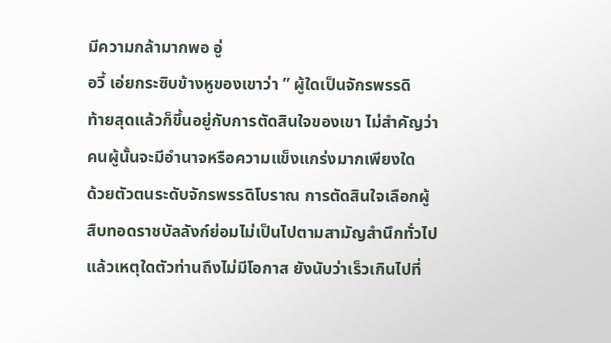มีความกล้ามากพอ อู่
อวี้ เอ่ยกระซิบข้างหูของเขาว่า ” ผู้ใดเป็นจักรพรรดิ
ท้ายสุดแล้วก็ขึ้นอยู่กับการตัดสินใจของเขา ไม่สำคัญว่า
คนผู้นั้นจะมีอำนาจหรือความแข็งแกร่งมากเพียงใด
ด้วยตัวตนระดับจักรพรรดิโบราณ การตัดสินใจเลือกผู้
สืบทอดราชบัลลังก์ย่อมไม่เป็นไปตามสามัญสำนึกทั่วไป
แล้วเหตุใดตัวท่านถึงไม่มีโอกาส ยังนับว่าเร็วเกินไปที่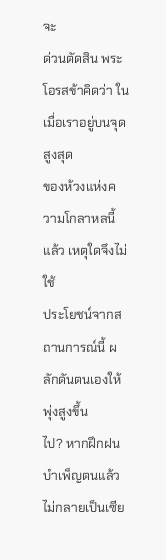จะ
ด่วนตัดสิน พระโอรสข้าคิดว่า ในเมื่อเราอยู่บนจุดสูงสุด
ของห้วงแห่งความโกลาหลนี้แล้ว เหตุใดจึงไม่ใช้
ประโยชน์จากสถานการณ์นี้ ผลักดันตนเองให้พุ่งสูงขึ้น
ไป? หากฝึกฝนบำเพ็ญตนแล้วไม่กลายเป็นเซีย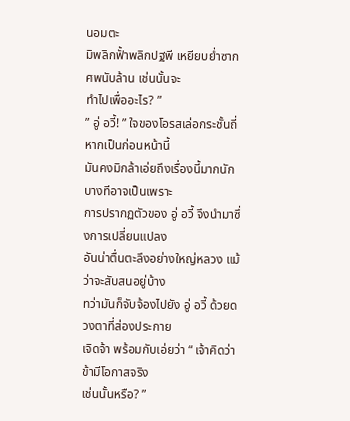นอมตะ
มิพลิกฟั้าพลิกปฐพี เหยียบย่ำซากศพนับล้าน เช่นนั้นจะ
ทำไปเพื่ออะไร? ”
” อู่ อวี้! ” ใจของโอรสเล่อกระชั้นถี่ หากเป็นก่อนหน้านี้
มันคงมิกล้าเอ่ยถึงเรื่องนี้มากนัก บางทีอาจเป็นเพราะ
การปรากฏตัวของ อู่ อวี้ จึงนำมาซึ่งการเปลี่ยนแปลง
อันน่าตื่นตะลึงอย่างใหญ่หลวง แม้ว่าจะสับสนอยู่บ้าง
ทว่ามันก็จับจ้องไปยัง อู่ อวี้ ด้วยดวงตาที่ส่องประกาย
เจิดจ้า พร้อมกับเอ่ยว่า “ เจ้าคิดว่าข้ามีโอกาสจริง
เช่นนั้นหรือ? ”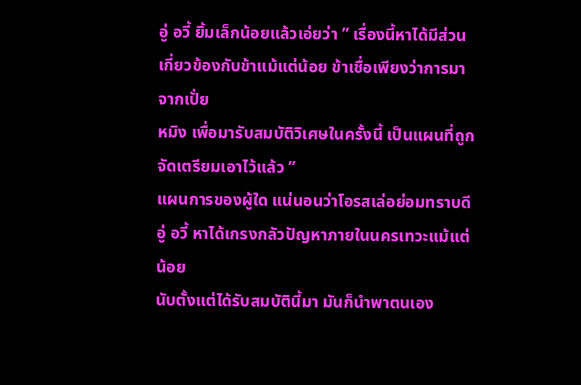อู่ อวี้ ยิ้มเล็กน้อยแล้วเอ่ยว่า ” เรื่องนี้หาได้มีส่วน
เกี่ยวข้องกับข้าแม้แต่น้อย ข้าเชื่อเพียงว่าการมาจากเปั่ย
หมิง เพื่อมารับสมบัติวิเศษในครั้งนี้ เป็นแผนที่ถูก
จัดเตรียมเอาไว้แล้ว ”
แผนการของผู้ใด แน่นอนว่าโอรสเล่อย่อมทราบดี
อู่ อวี้ หาได้เกรงกลัวปัญหาภายในนครเทวะแม้แต่น้อย
นับตั้งแต่ได้รับสมบัตินี้มา มันก็นำพาตนเอง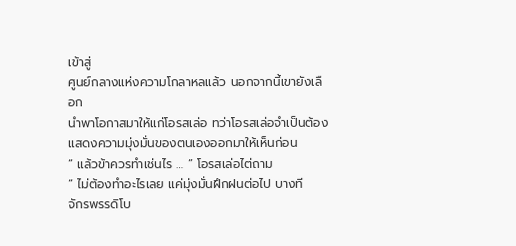เข้าสู่
ศูนย์กลางแห่งความโกลาหลแล้ว นอกจากนี้เขายังเลือก
นำพาโอกาสมาให้แก่โอรสเล่อ ทว่าโอรสเล่อจำเป็นต้อง
แสดงความมุ่งมั่นของตนเองออกมาให้เห็นก่อน
” แล้วข้าควรทำเช่นไร … ” โอรสเล่อไต่ถาม
“ ไม่ต้องทำอะไรเลย แค่มุ่งมั่นฝึกฝนต่อไป บางที
จักรพรรดิโบ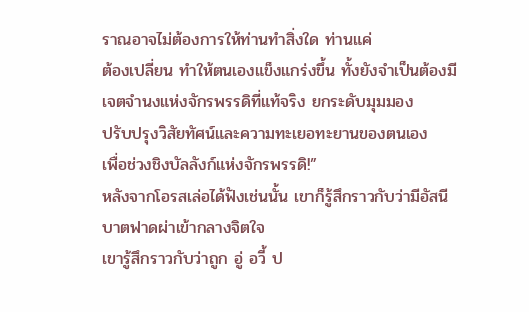ราณอาจไม่ต้องการให้ท่านทำสิ่งใด ท่านแค่
ต้องเปลี่ยน ทำให้ตนเองแข็งแกร่งขึ้น ทั้งยังจำเป็นต้องมี
เจตจำนงแห่งจักรพรรดิที่แท้จริง ยกระดับมุมมอง
ปรับปรุงวิสัยทัศน์และความทะเยอทะยานของตนเอง
เพื่อช่วงชิงบัลลังก์แห่งจักรพรรดิ!”
หลังจากโอรสเล่อได้ฟังเช่นนั้น เขาก็รู้สึกราวกับว่ามีอัสนี
บาตฟาดผ่าเข้ากลางจิตใจ
เขารู้สึกราวกับว่าถูก อู่ อวี้ ป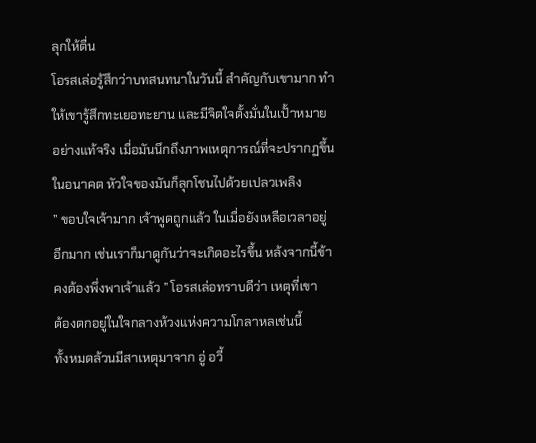ลุกให้ตื่น
โอรสเล่อรู้สึกว่าบทสนทนาในวันนี้ สำคัญกับเขามาก ทำ
ให้เขารู้สึกทะเยอทะยาน และมีจิตใจตั้งมั่นในเปั้าหมาย
อย่างแท้จริง เมื่อมันนึกถึงภาพเหตุการณ์ที่จะปรากฏขึ้น
ในอนาคต หัวใจของมันก็ลุกโชนไปด้วยเปลวเพลิง
” ขอบใจเจ้ามาก เจ้าพูดถูกแล้ว ในเมื่อยังเหลือเวลาอยู่
อีกมาก เช่นเราก็มาดูกันว่าจะเกิดอะไรขึ้น หล้งจากนี้ข้า
คงต้องพึ่งพาเจ้าแล้ว ” โอรสเล่อทราบดีว่า เหตุที่เขา
ต้องตกอยู่ในใจกลางห้วงแห่งความโกลาหลเช่นนี้
ทั้งหมดล้วนมีสาเหตุมาจาก อู่ อวี้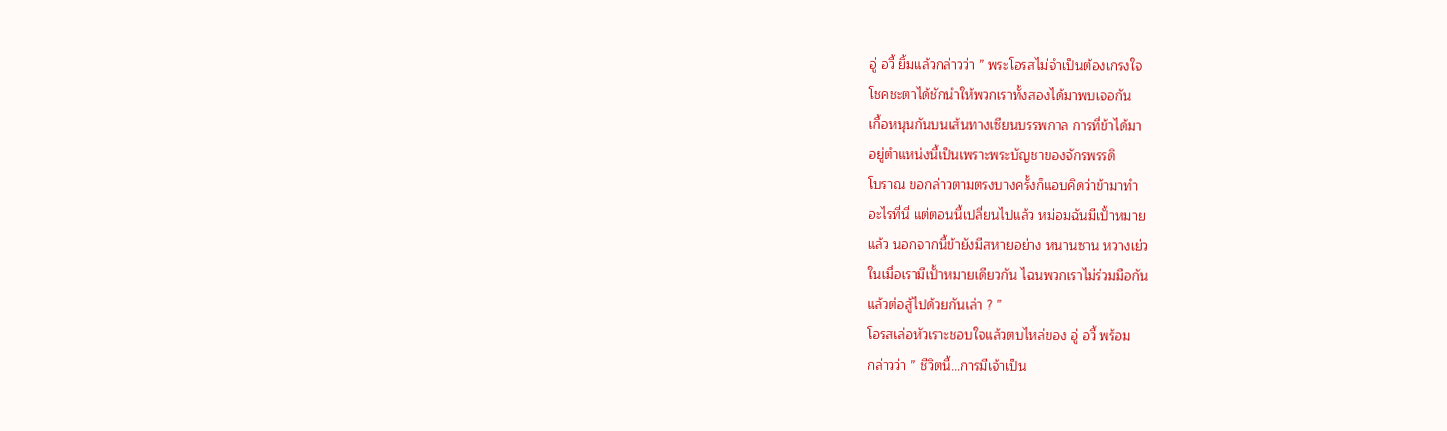อู่ อวี้ ยิ้มแล้วกล่าวว่า ” พระโอรสไม่จำเป็นต้องเกรงใจ
โชคชะตาได้ชักนำให้พวกเราทั้งสองได้มาพบเจอกัน
เกื้อหนุนกันบนเส้นทางเซียนบรรพกาล การที่ข้าได้มา
อยู่ตำแหน่งนี้เป็นเพราะพระบัญชาของจักรพรรดิ
โบราณ ขอกล่าวตามตรงบางครั้งก็แอบคิดว่าข้ามาทำ
อะไรที่นี่ แต่ตอนนี้เปลี่ยนไปแล้ว หม่อมฉันมีเปั้าหมาย
แล้ว นอกจากนี้ข้ายังมีสหายอย่าง หนานซาน หวางเย่ว
ในเมื่อเรามีเปั้าหมายเดียวกัน ไฉนพวกเราไม่ร่วมมือกัน
แล้วต่อสู้ไปด้วยกันเล่า ? ”
โอรสเล่อหัวเราะชอบใจแล้วตบไหล่ของ อู่ อวี้ พร้อม
กล่าวว่า ” ชีวิตนี้…การมีเจ้าเป็น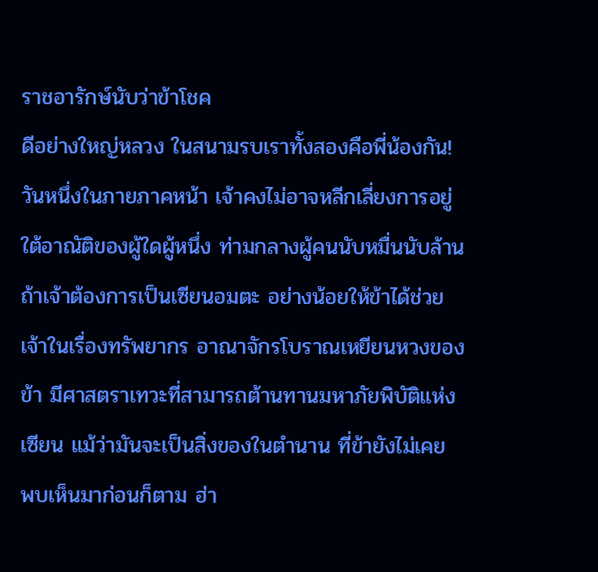ราชอารักษ์นับว่าข้าโชค
ดีอย่างใหญ่หลวง ในสนามรบเราทั้งสองคือพี่น้องกัน!
วันหนึ่งในภายภาคหน้า เจ้าคงไม่อาจหลีกเลี่ยงการอยู่
ใต้อาณัติของผู้ใดผู้หนึ่ง ท่ามกลางผู้คนนับหมื่นนับล้าน
ถ้าเจ้าต้องการเป็นเซียนอมตะ อย่างน้อยให้ข้าได้ช่วย
เจ้าในเรื่องทรัพยากร อาณาจักรโบราณเหยียนหวงของ
ข้า มีศาสตราเทวะที่สามารถต้านทานมหาภัยพิบัติแห่ง
เซียน แม้ว่ามันจะเป็นสิ่งของในตำนาน ที่ข้ายังไม่เคย
พบเห็นมาก่อนก็ตาม ฮ่า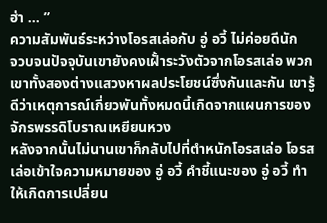ฮ่า … ”
ความสัมพันธ์ระหว่างโอรสเล่อกับ อู่ อวี้ ไม่ค่อยดีนัก
จวบจนปัจจุบันเขายังคงเฝั้าระวังตัวจากโอรสเล่อ พวก
เขาทั้งสองต่างแสวงหาผลประโยชน์ซึ่งกันและกัน เขารู้
ดีว่าเหตุการณ์เกี่ยวพันทั้งหมดนี้เกิดจากแผนการของ
จักรพรรดิโบราณเหยียนหวง
หลังจากนั้นไม่นานเขาก็กลับไปที่ตำหนักโอรสเล่อ โอรส
เล่อเข้าใจความหมายของ อู่ อวี้ คำชี้แนะของ อู่ อวี้ ทำ
ให้เกิดการเปลี่ยน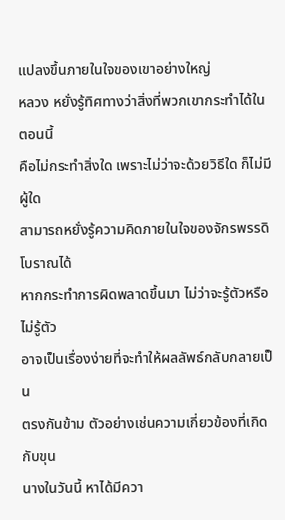แปลงขึ้นภายในใจของเขาอย่างใหญ่
หลวง หยั่งรู้ทิศทางว่าสิ่งที่พวกเขากระทำได้ในตอนนี้
คือไม่กระทำสิ่งใด เพราะไม่ว่าจะด้วยวิธีใด ก็ไม่มีผู้ใด
สามารถหยั่งรู้ความคิดภายในใจของจักรพรรดิโบราณได้
หากกระทำการผิดพลาดขึ้นมา ไม่ว่าจะรู้ตัวหรือไม่รู้ตัว
อาจเป็นเรื่องง่ายที่จะทำให้ผลลัพธ์กลับกลายเป็น
ตรงกันข้าม ตัวอย่างเช่นความเกี่ยวข้องที่เกิดกับขุน
นางในวันนี้ หาได้มีควา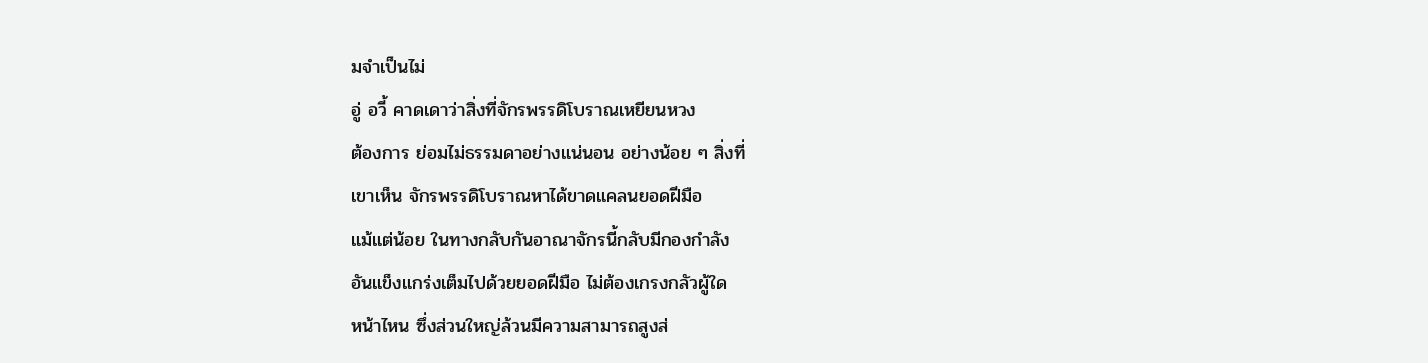มจำเป็นไม่
อู่ อวี้ คาดเดาว่าสิ่งที่จักรพรรดิโบราณเหยียนหวง
ต้องการ ย่อมไม่ธรรมดาอย่างแน่นอน อย่างน้อย ๆ สิ่งที่
เขาเห็น จักรพรรดิโบราณหาได้ขาดแคลนยอดฝีมือ
แม้แต่น้อย ในทางกลับกันอาณาจักรนี้กลับมีกองกำลัง
อันแข็งแกร่งเต็มไปด้วยยอดฝีมือ ไม่ต้องเกรงกลัวผู้ใด
หน้าไหน ซึ่งส่วนใหญ่ล้วนมีความสามารถสูงส่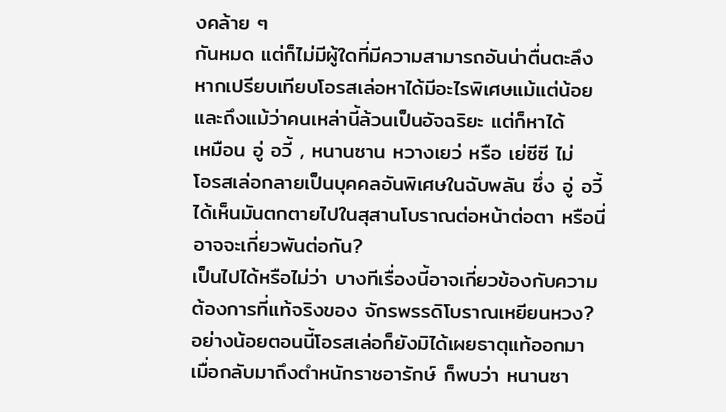งคล้าย ๆ
กันหมด แต่ก็ไม่มีผู้ใดที่มีความสามารถอันน่าตื่นตะลึง
หากเปรียบเทียบโอรสเล่อหาได้มีอะไรพิเศษแม้แต่น้อย
และถึงแม้ว่าคนเหล่านี้ล้วนเป็นอัจฉริยะ แต่ก็หาได้
เหมือน อู่ อวี้ , หนานซาน หวางเยว่ หรือ เย่ซีซี ไม่
โอรสเล่อกลายเป็นบุคคลอันพิเศษในฉับพลัน ซึ่ง อู่ อวี้
ได้เห็นมันตกตายไปในสุสานโบราณต่อหน้าต่อตา หรือนี่
อาจจะเกี่ยวพันต่อกัน?
เป็นไปได้หรือไม่ว่า บางทีเรื่องนี้อาจเกี่ยวข้องกับความ
ต้องการที่แท้จริงของ จักรพรรดิโบราณเหยียนหวง?
อย่างน้อยตอนนี้โอรสเล่อก็ยังมิได้เผยธาตุแท้ออกมา
เมื่อกลับมาถึงตำหนักราชอารักษ์ ก็พบว่า หนานซา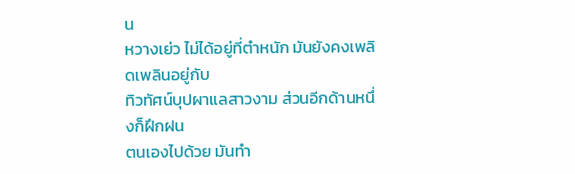น
หวางเย่ว ไม่ได้อยู่ที่ตำหนัก มันยังคงเพลิดเพลินอยู่กับ
ทิวทัศน์บุปผาแลสาวงาม ส่วนอีกด้านหนึ่งก็ฝึกฝน
ตนเองไปด้วย มันทำ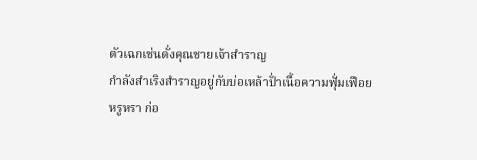ตัวเฉกเช่นดั่งคุณชายเจ้าสำราญ
กำลังสำเริงสำราญอยู่กับบ่อเหล้าปั่าเนื้อความฟุั่มเฟือย
หรูหรา ก่อ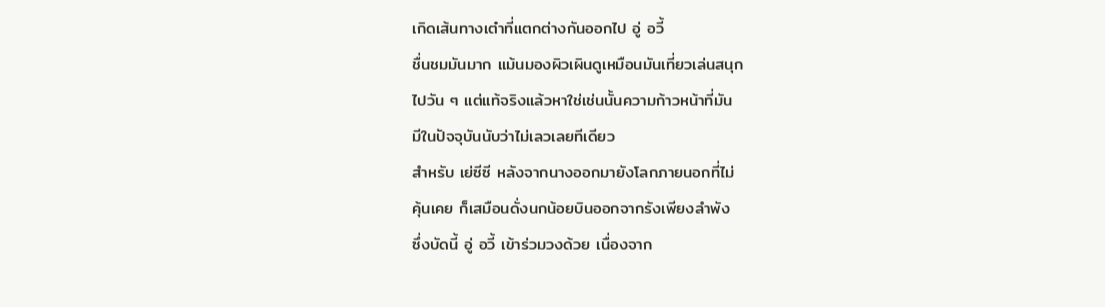เกิดเส้นทางเต๋าที่แตกต่างกันออกไป อู่ อวี้
ชื่นชมมันมาก แม้นมองผิวเผินดูเหมือนมันเที่ยวเล่นสนุก
ไปวัน ๆ แต่แท้จริงแล้วหาใช่เช่นนั้นความก้าวหน้าที่มัน
มีในปัจจุบันนับว่าไม่เลวเลยทีเดียว
สำหรับ เย่ซีซี หลังจากนางออกมายังโลกภายนอกที่ไม่
คุ้นเคย ก็เสมือนดั่งนกน้อยบินออกจากรังเพียงลำพัง
ซึ่งบัดนี้ อู่ อวี้ เข้าร่วมวงด้วย เนื่องจาก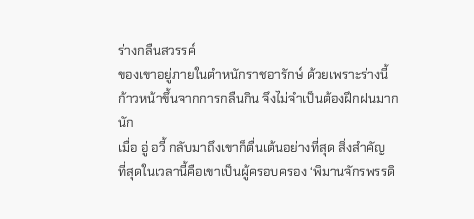ร่างกลืนสวรรค์
ของเขาอยู่ภายในตำหนักราชอารักษ์ ด้วยเพราะร่างนี้
ก้าวหน้าขึ้นจากการกลืนกิน จึงไม่จำเป็นต้องฝึกฝนมาก
นัก
เมื่อ อู่ อวี้ กลับมาถึงเขาก็ตื่นเต้นอย่างที่สุด สิ่งสำคัญ
ที่สุดในเวลานี้คือเขาเป็นผู้ครอบครอง ‘พิมานจักรพรรดิ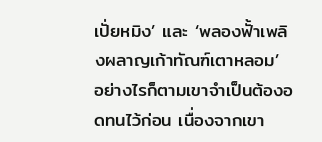เปั่ยหมิง’ และ ‘พลองฟั้าเพลิงผลาญเก้าทัณฑ์เตาหลอม’
อย่างไรก็ตามเขาจำเป็นต้องอดทนไว้ก่อน เนื่องจากเขา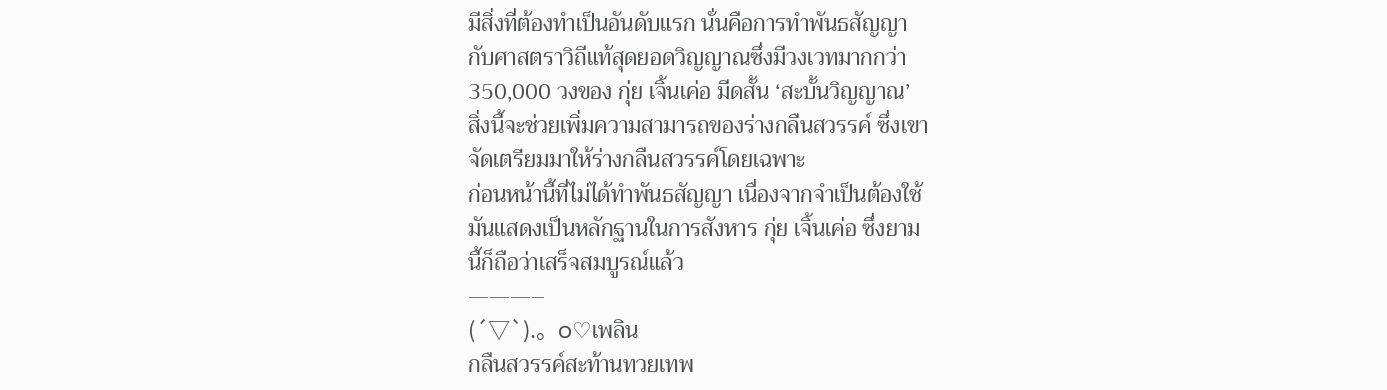มีสิ่งที่ต้องทำเป็นอันดับแรก นั่นคือการทำพันธสัญญา
กับศาสตราวิถีแท้สุดยอดวิญญาณซึ่งมีวงเวทมากกว่า
350,000 วงของ กุ่ย เจิ้นเค่อ มีดสั้น ‘สะบั้นวิญญาณ’
สิ่งนี้จะช่วยเพิ่มความสามารถของร่างกลืนสวรรค์ ซึ่งเขา
จัดเตรียมมาให้ร่างกลืนสวรรค์โดยเฉพาะ
ก่อนหน้านี้ที่ไม่ได้ทำพันธสัญญา เนื่องจากจำเป็นต้องใช้
มันแสดงเป็นหลักฐานในการสังหาร กุ่ย เจิ้นเค่อ ซึ่งยาม
นี้ก็ถือว่าเสร็จสมบูรณ์แล้ว
———–
(´▽`).。o♡เพลิน
กลืนสวรรค์สะท้านทวยเทพ